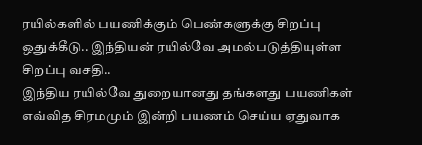ரயில்களில் பயணிக்கும் பெண்களுக்கு சிறப்பு ஒதுக்கீடு.. இந்தியன் ரயில்வே அமல்படுத்தியுள்ள சிறப்பு வசதி..
இந்திய ரயில்வே துறையானது தங்களது பயணிகள் எவ்வித சிரமமும் இன்றி பயணம் செய்ய ஏதுவாக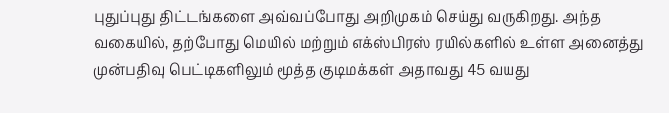புதுப்புது திட்டங்களை அவ்வப்போது அறிமுகம் செய்து வருகிறது. அந்த வகையில், தற்போது மெயில் மற்றும் எக்ஸ்பிரஸ் ரயில்களில் உள்ள அனைத்து முன்பதிவு பெட்டிகளிலும் மூத்த குடிமக்கள் அதாவது 45 வயது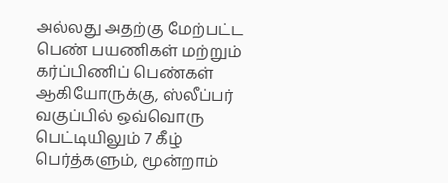அல்லது அதற்கு மேற்பட்ட பெண் பயணிகள் மற்றும் கர்ப்பிணிப் பெண்கள் ஆகியோருக்கு, ஸ்லீப்பர் வகுப்பில் ஒவ்வொரு பெட்டியிலும் 7 கீழ் பெர்த்களும், மூன்றாம்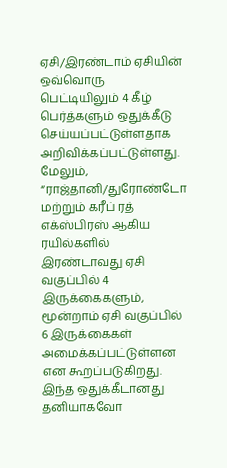ஏசி/இரண்டாம் ஏசியின் ஒவ்வொரு பெட்டியிலும் 4 கீழ் பெர்த்களும் ஒதுக்கீடு செய்யப்பட்டுள்ளதாக அறிவிக்கப்பட்டுள்ளது.
மேலும், “ராஜ்தானி/துரோண்டோ மற்றும் கரீப் ரத் எக்ஸ்பிரஸ் ஆகிய ரயில்களில் இரண்டாவது ஏசி வகுப்பில் 4 இருக்கைகளும், மூன்றாம் ஏசி வகுப்பில் 6 இருக்கைகள் அமைக்கப்பட்டுள்ளன என கூறப்படுகிறது. இந்த ஒதுக்கீடானது தனியாகவோ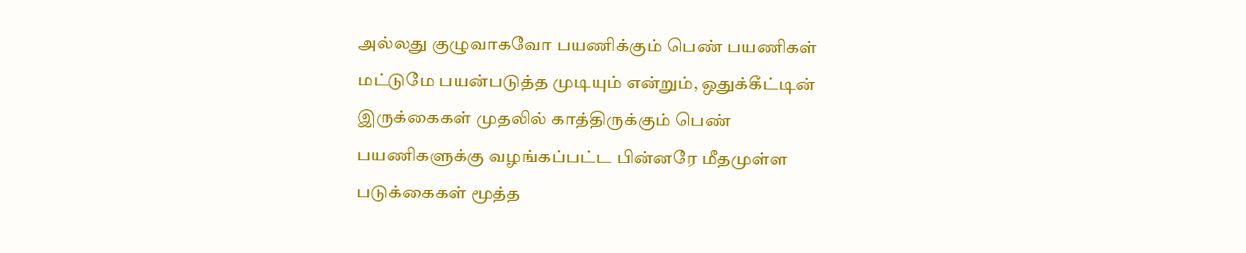அல்லது குழுவாகவோ பயணிக்கும் பெண் பயணிகள் மட்டுமே பயன்படுத்த முடியும் என்றும், ஒதுக்கீட்டின் இருக்கைகள் முதலில் காத்திருக்கும் பெண் பயணிகளுக்கு வழங்கப்பட்ட பின்னரே மீதமுள்ள படுக்கைகள் மூத்த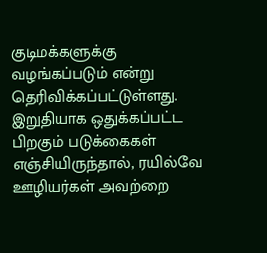குடிமக்களுக்கு வழங்கப்படும் என்று தெரிவிக்கப்பட்டுள்ளது. இறுதியாக ஒதுக்கப்பட்ட பிறகும் படுக்கைகள் எஞ்சியிருந்தால், ரயில்வே ஊழியர்கள் அவற்றை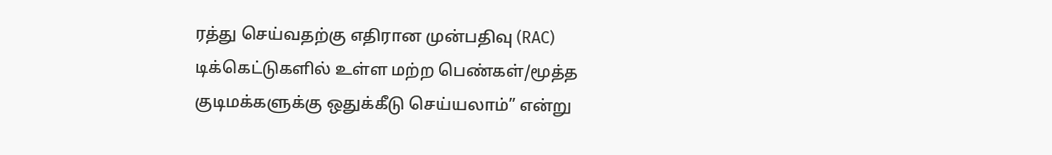ரத்து செய்வதற்கு எதிரான முன்பதிவு (RAC) டிக்கெட்டுகளில் உள்ள மற்ற பெண்கள்/மூத்த குடிமக்களுக்கு ஒதுக்கீடு செய்யலாம்” என்று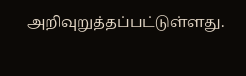அறிவுறுத்தப்பட்டுள்ளது.